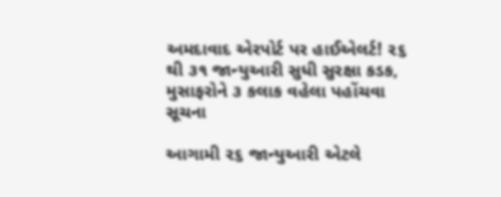અમદાવાદ એરપોર્ટ પર હાઈએલર્ટ! ૨૬ થી ૩૧ જાન્યુઆરી સુધી સુરક્ષા કડક, મુસાફરોને ૩ કલાક વહેલા પહોંચવા સૂચના

આગામી ૨૬ જાન્યુઆરી એટલે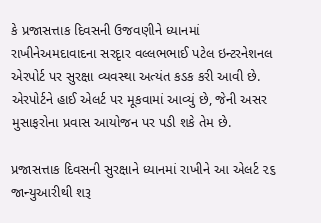કે પ્રજાસત્તાક દિવસની ઉજવણીને ધ્યાનમાં રાખીનેઅમદાવાદના સરદૃાર વલ્લભભાઈ પટેલ ઇન્ટરનેશનલ એરપોર્ટ પર સુરક્ષા વ્યવસ્થા અત્યંત કડક કરી આવી છે. એરપોર્ટને હાઈ એલર્ટ પર મૂકવામાં આવ્યું છે, જેની અસર મુસાફરોના પ્રવાસ આયોજન પર પડી શકે તેમ છે.

પ્રજાસત્તાક દિવસની સુરક્ષાને ધ્યાનમાં રાખીને આ એલર્ટ ૨૬ જાન્યુઆરીથી શરૂ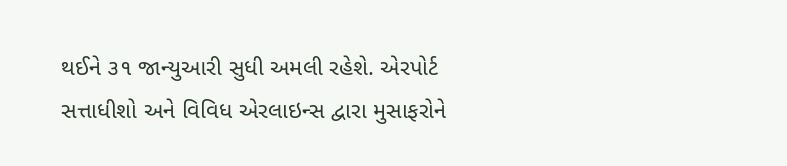થઈને ૩૧ જાન્યુઆરી સુધી અમલી રહેશે. એરપોર્ટ સત્તાધીશો અને વિવિધ એરલાઇન્સ દ્વારા મુસાફરોને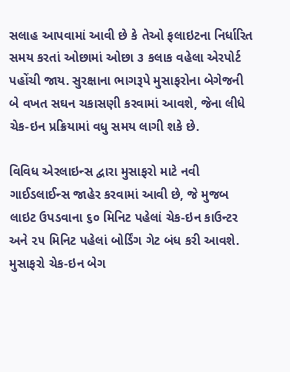સલાહ આપવામાં આવી છે કે તેઓ ફલાઇટના નિર્ધારિત સમય કરતાં ઓછામાં ઓછા ૩ કલાક વહેલા એરપોર્ટ પહોંચી જાય. સુરક્ષાના ભાગરૂપે મુસાફરોના બેગેજની બે વખત સઘન ચકાસણી કરવામાં આવશે, જેના લીધે ચેક-ઇન પ્રક્રિયામાં વધુ સમય લાગી શકે છે.

વિવિધ એરલાઇન્સ દ્વારા મુસાફરો માટે નવી ગાઈડલાઈન્સ જાહેર કરવામાં આવી છે, જે મુજબ લાઇટ ઉપડવાના ૬૦ મિનિટ પહેલાં ચેક-ઇન કાઉન્ટર અને ૨૫ મિનિટ પહેલાં બોર્ડિંગ ગેટ બંધ કરી આવશે. મુસાફરો ચેક-ઇન બેગ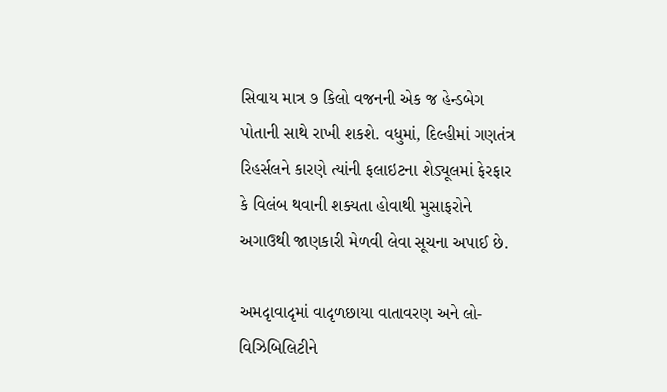સિવાય માત્ર ૭ કિલો વજનની એક જ હેન્ડબેગ પોતાની સાથે રાખી શકશે. વધુમાં, દિલ્હીમાં ગણતંત્ર રિહર્સલને કારણે ત્યાંની ફલાઇટના શેડ્યૂલમાં ફેરફાર કે વિલંબ થવાની શક્યતા હોવાથી મુસાફરોને અગાઉથી જાણકારી મેળવી લેવા સૂચના અપાઈ છે.

અમદૃાવાદૃમાં વાદૃળછાયા વાતાવરણ અને લો-વિઝિબિલિટીને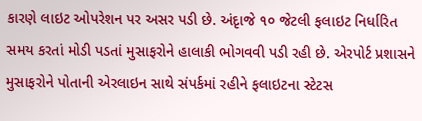કારણે લાઇટ ઓપરેશન પર અસર પડી છે. અંદૃાજે ૧૦ જેટલી ફલાઇટ નિર્ધારિત સમય કરતાં મોડી પડતાં મુસાફરોને હાલાકી ભોગવવી પડી રહી છે. એરપોર્ટ પ્રશાસને મુસાફરોને પોતાની એરલાઇન સાથે સંપર્કમાં રહીને ફલાઇટના સ્ટેટસ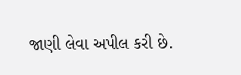જાણી લેવા અપીલ કરી છે.